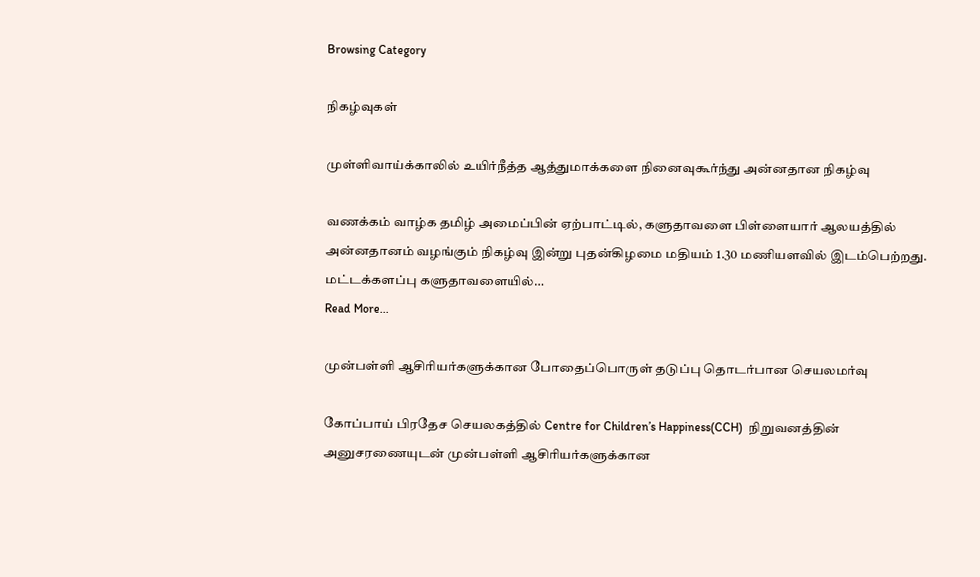Browsing Category

நிகழ்வுகள்

முள்ளிவாய்க்காலில் உயிர்நீத்த ஆத்துமாக்களை நினைவுகூர்ந்து அன்னதான நிகழ்வு

வணக்கம் வாழ்க தமிழ் அமைப்பின் ஏற்பாட்டில், களுதாவளை பிள்ளையார் ஆலயத்தில் அன்னதானம் வழங்கும் நிகழ்வு இன்று புதன்கிழமை மதியம் 1.30 மணியளவில் இடம்பெற்றது. மட்டக்களப்பு களுதாவளையில்…
Read More...

முன்பள்ளி ஆசிரியர்களுக்கான போதைப்பொருள் தடுப்பு தொடர்பான செயலமர்வு

கோப்பாய் பிரதேச செயலகத்தில் Centre for Children’s Happiness(CCH)  நிறுவனத்தின் அனுசரணையுடன் முன்பள்ளி ஆசிரியர்களுக்கான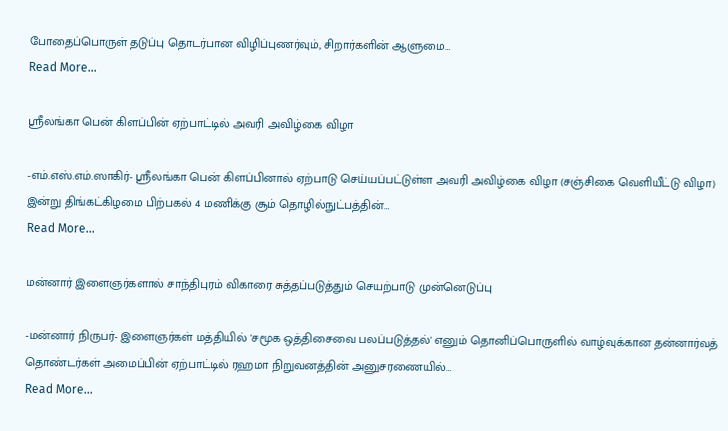போதைப்பொருள் தடுப்பு தொடர்பான விழிப்புணர்வும், சிறார்களின் ஆளுமை…
Read More...

ஸ்ரீலங்கா பென் கிளப்பின் ஏற்பாட்டில் அவரி அவிழ்கை விழா

-எம்.எஸ்.எம்.ஸாகிர்- ஸ்ரீலங்கா பென் கிளப்பினால் ஏற்பாடு செய்யப்பட்டுள்ள அவரி அவிழ்கை விழா (சஞ்சிகை வெளியீட்டு விழா) இன்று திங்கட்கிழமை பிற்பகல் 4 மணிக்கு சூம் தொழில்நுட்பத்தின்…
Read More...

மன்னார் இளைஞர்களால் சாந்திபுரம் விகாரை சுத்தப்படுத்தும் செயற்பாடு முன்னெடுப்பு

-மன்னார் நிருபர்- இளைஞர்கள் மத்தியில் 'சமூக ஒத்திசைவை பலப்படுத்தல்' எனும் தொனிப்பொருளில் வாழ்வுக்கான தன்னார்வத் தொண்டர்கள் அமைப்பின் ஏற்பாட்டில் ரஹமா நிறுவனத்தின் அனுசரணையில்…
Read More...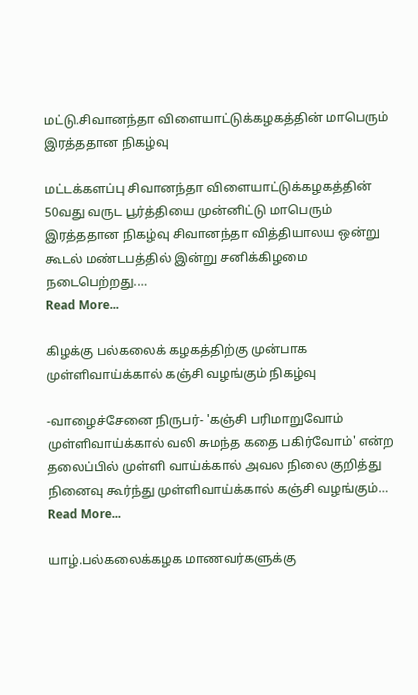மட்டு.சிவானந்தா விளையாட்டுக்கழகத்தின் மாபெரும் இரத்ததான நிகழ்வு

மட்டக்களப்பு சிவானந்தா விளையாட்டுக்கழகத்தின் 50வது வருட பூர்த்தியை முன்னிட்டு மாபெரும் இரத்ததான நிகழ்வு சிவானந்தா வித்தியாலய ஒன்று கூடல் மண்டபத்தில் இன்று சனிக்கிழமை நடைபெற்றது.…
Read More...

கிழக்கு பல்கலைக் கழகத்திற்கு முன்பாக முள்ளிவாய்க்கால் கஞ்சி வழங்கும் நிகழ்வு

-வாழைச்சேனை நிருபர்- 'கஞ்சி பரிமாறுவோம் முள்ளிவாய்க்கால் வலி சுமந்த கதை பகிர்வோம்' என்ற தலைப்பில் முள்ளி வாய்க்கால் அவல நிலை குறித்து நினைவு கூர்ந்து முள்ளிவாய்க்கால் கஞ்சி வழங்கும்…
Read More...

யாழ்.பல்கலைக்கழக மாணவர்களுக்கு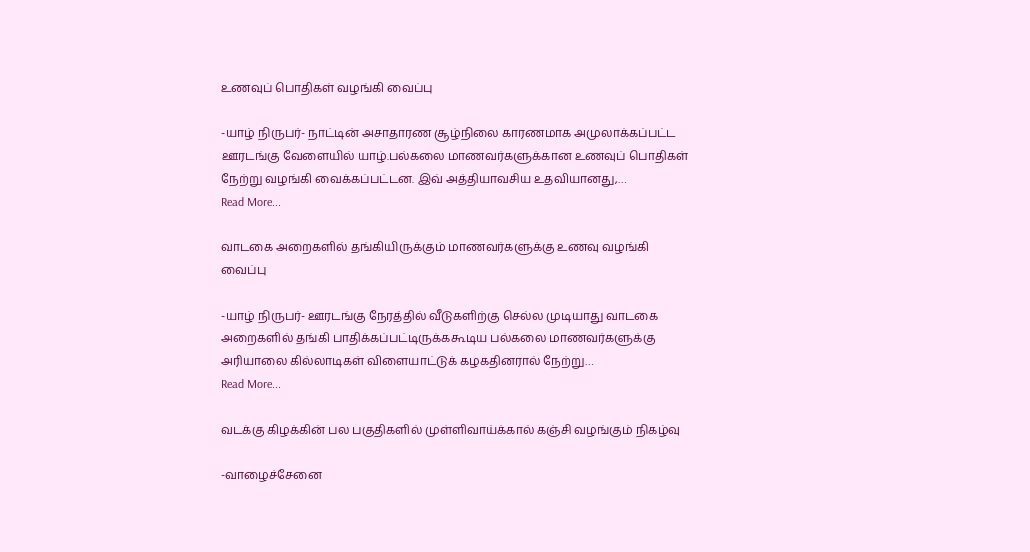உணவுப் பொதிகள் வழங்கி வைப்பு

-யாழ் நிருபர்- நாட்டின் அசாதாரண சூழ்நிலை காரணமாக அமுலாக்கப்பட்ட ஊரடங்கு வேளையில் யாழ்.பல்கலை மாணவர்களுக்கான உணவுப் பொதிகள் நேற்று வழங்கி வைக்கப்பட்டன. இவ் அத்தியாவசிய உதவியானது,…
Read More...

வாடகை அறைகளில் தங்கியிருக்கும் மாணவர்களுக்கு உணவு வழங்கி வைப்பு

-யாழ் நிருபர்- ஊரடங்கு நேரத்தில் வீடுகளிற்கு செல்ல முடியாது வாடகை அறைகளில் தங்கி பாதிக்கப்பட்டிருக்ககூடிய பல்கலை மாணவர்களுக்கு அரியாலை கில்லாடிகள் விளையாட்டுக் கழகதினரால் நேற்று…
Read More...

வடக்கு கிழக்கின் பல பகுதிகளில் முள்ளிவாய்க்கால் கஞ்சி வழங்கும் நிகழ்வு

-வாழைச்சேனை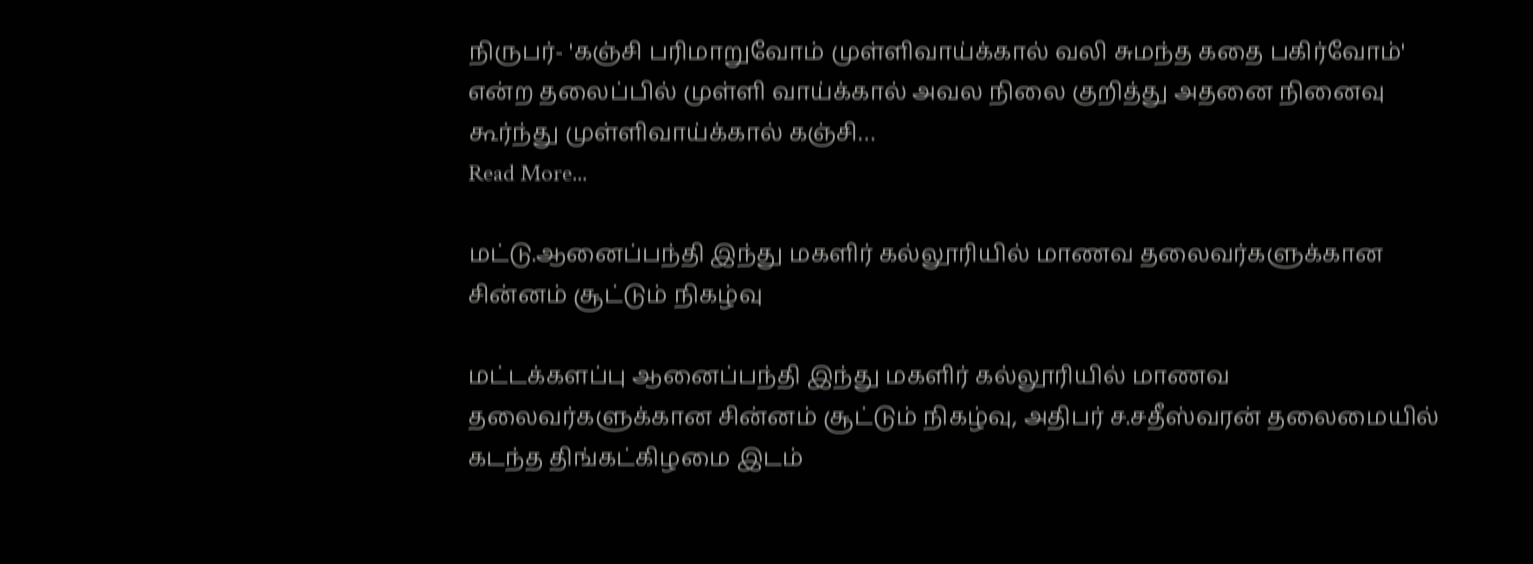நிருபர்- 'கஞ்சி பரிமாறுவோம் முள்ளிவாய்க்கால் வலி சுமந்த கதை பகிர்வோம்' என்ற தலைப்பில் முள்ளி வாய்க்கால் அவல நிலை குறித்து அதனை நினைவு கூர்ந்து முள்ளிவாய்க்கால் கஞ்சி…
Read More...

மட்டு.ஆனைப்பந்தி இந்து மகளிர் கல்லூரியில் மாணவ தலைவர்களுக்கான சின்னம் சூட்டும் நிகழ்வு

மட்டக்களப்பு ஆனைப்பந்தி இந்து மகளிர் கல்லூரியில் மாணவ தலைவர்களுக்கான சின்னம் சூட்டும் நிகழ்வு, அதிபர் ச.சதீஸ்வரன் தலைமையில் கடந்த திங்கட்கிழமை இடம்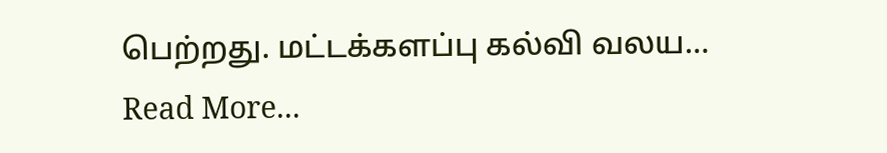பெற்றது. மட்டக்களப்பு கல்வி வலய…
Read More...